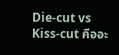Die-cut vs Kiss-cut คืออะ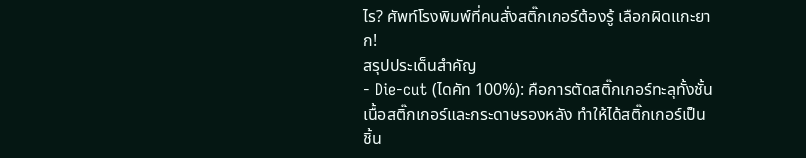ไร? ศัพท์โรงพิมพ์ที่คนสั่งสติ๊กเกอร์ต้องรู้ เลือกผิดแกะยาก!
สรุปประเด็นสำคัญ
- Die-cut (ไดคัท 100%): คือการตัดสติ๊กเกอร์ทะลุทั้งชั้นเนื้อสติ๊กเกอร์และกระดาษรองหลัง ทำให้ได้สติ๊กเกอร์เป็นชิ้น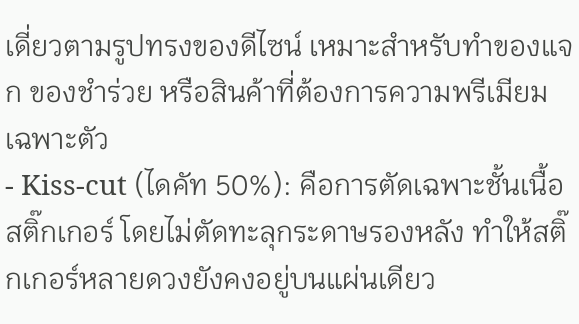เดี่ยวตามรูปทรงของดีไซน์ เหมาะสำหรับทำของแจก ของชำร่วย หรือสินค้าที่ต้องการความพรีเมียมเฉพาะตัว
- Kiss-cut (ไดคัท 50%): คือการตัดเฉพาะชั้นเนื้อสติ๊กเกอร์ โดยไม่ตัดทะลุกระดาษรองหลัง ทำให้สติ๊กเกอร์หลายดวงยังคงอยู่บนแผ่นเดียว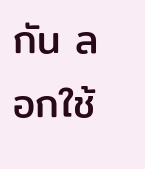กัน ลอกใช้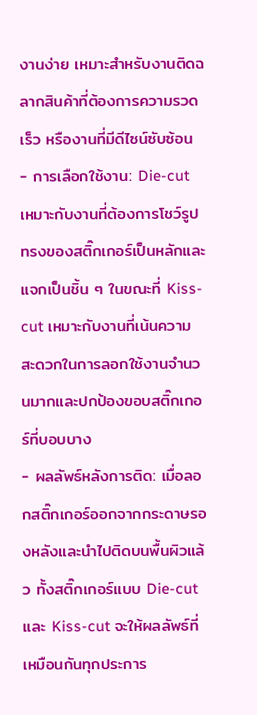งานง่าย เหมาะสำหรับงานติดฉลากสินค้าที่ต้องการความรวดเร็ว หรืองานที่มีดีไซน์ซับซ้อน
- การเลือกใช้งาน: Die-cut เหมาะกับงานที่ต้องการโชว์รูปทรงของสติ๊กเกอร์เป็นหลักและแจกเป็นชิ้น ๆ ในขณะที่ Kiss-cut เหมาะกับงานที่เน้นความสะดวกในการลอกใช้งานจำนวนมากและปกป้องขอบสติ๊กเกอร์ที่บอบบาง
- ผลลัพธ์หลังการติด: เมื่อลอกสติ๊กเกอร์ออกจากกระดาษรองหลังและนำไปติดบนพื้นผิวแล้ว ทั้งสติ๊กเกอร์แบบ Die-cut และ Kiss-cut จะให้ผลลัพธ์ที่เหมือนกันทุกประการ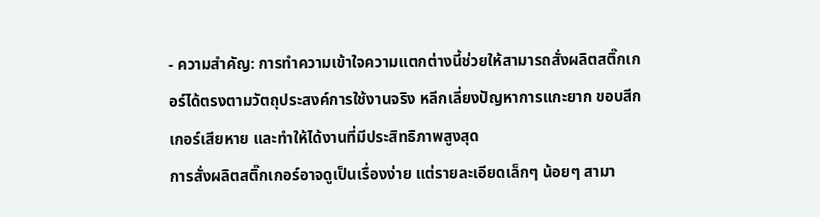- ความสำคัญ: การทำความเข้าใจความแตกต่างนี้ช่วยให้สามารถสั่งผลิตสติ๊กเกอร์ได้ตรงตามวัตถุประสงค์การใช้งานจริง หลีกเลี่ยงปัญหาการแกะยาก ขอบสีกเกอร์เสียหาย และทำให้ได้งานที่มีประสิทธิภาพสูงสุด
การสั่งผลิตสติ๊กเกอร์อาจดูเป็นเรื่องง่าย แต่รายละเอียดเล็กๆ น้อยๆ สามา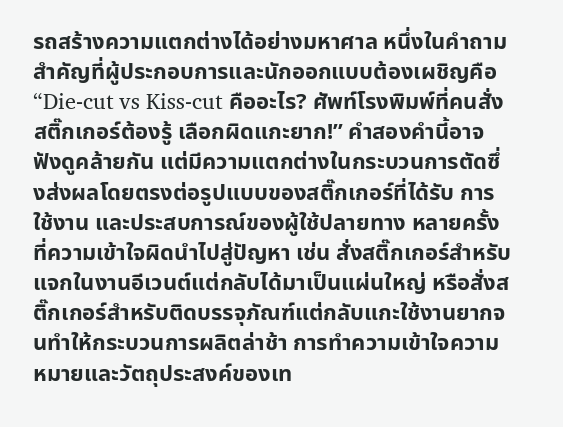รถสร้างความแตกต่างได้อย่างมหาศาล หนึ่งในคำถามสำคัญที่ผู้ประกอบการและนักออกแบบต้องเผชิญคือ “Die-cut vs Kiss-cut คืออะไร? ศัพท์โรงพิมพ์ที่คนสั่งสติ๊กเกอร์ต้องรู้ เลือกผิดแกะยาก!” คำสองคำนี้อาจฟังดูคล้ายกัน แต่มีความแตกต่างในกระบวนการตัดซึ่งส่งผลโดยตรงต่อรูปแบบของสติ๊กเกอร์ที่ได้รับ การใช้งาน และประสบการณ์ของผู้ใช้ปลายทาง หลายครั้งที่ความเข้าใจผิดนำไปสู่ปัญหา เช่น สั่งสติ๊กเกอร์สำหรับแจกในงานอีเวนต์แต่กลับได้มาเป็นแผ่นใหญ่ หรือสั่งสติ๊กเกอร์สำหรับติดบรรจุภัณฑ์แต่กลับแกะใช้งานยากจนทำให้กระบวนการผลิตล่าช้า การทำความเข้าใจความหมายและวัตถุประสงค์ของเท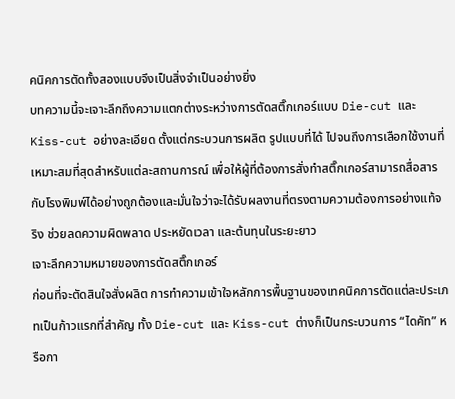คนิคการตัดทั้งสองแบบจึงเป็นสิ่งจำเป็นอย่างยิ่ง
บทความนี้จะเจาะลึกถึงความแตกต่างระหว่างการตัดสติ๊กเกอร์แบบ Die-cut และ Kiss-cut อย่างละเอียด ตั้งแต่กระบวนการผลิต รูปแบบที่ได้ ไปจนถึงการเลือกใช้งานที่เหมาะสมที่สุดสำหรับแต่ละสถานการณ์ เพื่อให้ผู้ที่ต้องการสั่งทำสติ๊กเกอร์สามารถสื่อสารกับโรงพิมพ์ได้อย่างถูกต้องและมั่นใจว่าจะได้รับผลงานที่ตรงตามความต้องการอย่างแท้จริง ช่วยลดความผิดพลาด ประหยัดเวลา และต้นทุนในระยะยาว
เจาะลึกความหมายของการตัดสติ๊กเกอร์
ก่อนที่จะตัดสินใจสั่งผลิต การทำความเข้าใจหลักการพื้นฐานของเทคนิคการตัดแต่ละประเภทเป็นก้าวแรกที่สำคัญ ทั้ง Die-cut และ Kiss-cut ต่างก็เป็นกระบวนการ “ไดคัท” หรือกา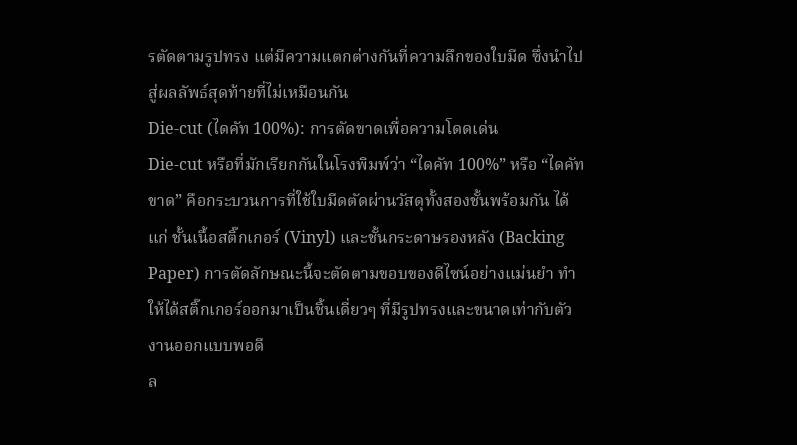รตัดตามรูปทรง แต่มีความแตกต่างกันที่ความลึกของใบมีด ซึ่งนำไปสู่ผลลัพธ์สุดท้ายที่ไม่เหมือนกัน
Die-cut (ไดคัท 100%): การตัดขาดเพื่อความโดดเด่น
Die-cut หรือที่มักเรียกกันในโรงพิมพ์ว่า “ไดคัท 100%” หรือ “ไดคัทขาด” คือกระบวนการที่ใช้ใบมีดตัดผ่านวัสดุทั้งสองชั้นพร้อมกัน ได้แก่ ชั้นเนื้อสติ๊กเกอร์ (Vinyl) และชั้นกระดาษรองหลัง (Backing Paper) การตัดลักษณะนี้จะตัดตามขอบของดีไซน์อย่างแม่นยำ ทำให้ได้สติ๊กเกอร์ออกมาเป็นชิ้นเดี่ยวๆ ที่มีรูปทรงและขนาดเท่ากับตัวงานออกแบบพอดี
ล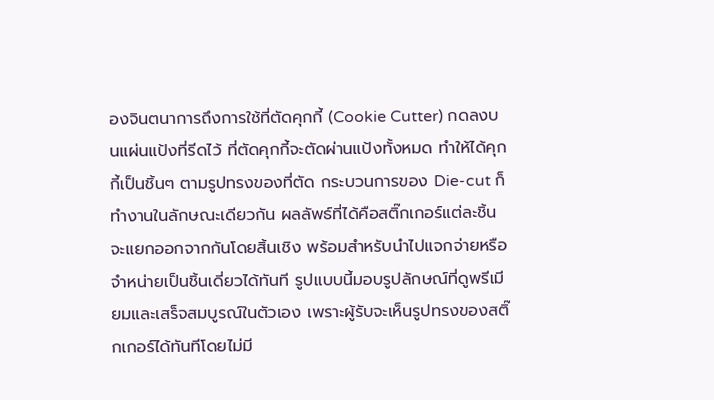องจินตนาการถึงการใช้ที่ตัดคุกกี้ (Cookie Cutter) กดลงบนแผ่นแป้งที่รีดไว้ ที่ตัดคุกกี้จะตัดผ่านแป้งทั้งหมด ทำให้ได้คุกกี้เป็นชิ้นๆ ตามรูปทรงของที่ตัด กระบวนการของ Die-cut ก็ทำงานในลักษณะเดียวกัน ผลลัพธ์ที่ได้คือสติ๊กเกอร์แต่ละชิ้นจะแยกออกจากกันโดยสิ้นเชิง พร้อมสำหรับนำไปแจกจ่ายหรือจำหน่ายเป็นชิ้นเดี่ยวได้ทันที รูปแบบนี้มอบรูปลักษณ์ที่ดูพรีเมียมและเสร็จสมบูรณ์ในตัวเอง เพราะผู้รับจะเห็นรูปทรงของสติ๊กเกอร์ได้ทันทีโดยไม่มี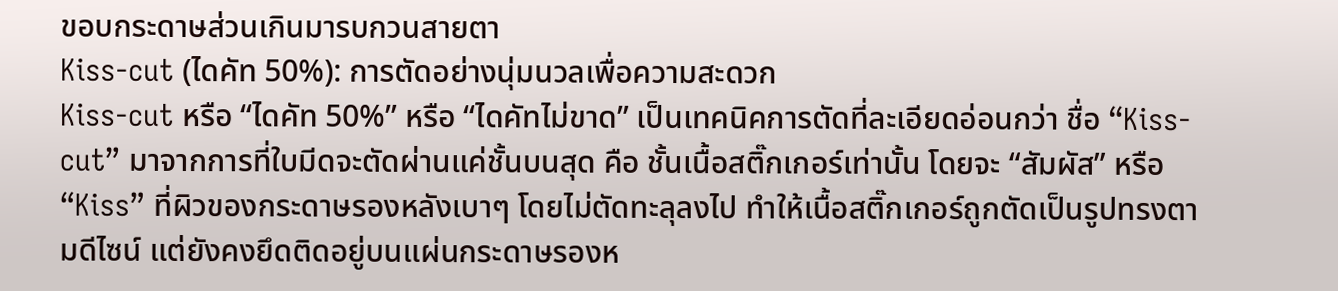ขอบกระดาษส่วนเกินมารบกวนสายตา
Kiss-cut (ไดคัท 50%): การตัดอย่างนุ่มนวลเพื่อความสะดวก
Kiss-cut หรือ “ไดคัท 50%” หรือ “ไดคัทไม่ขาด” เป็นเทคนิคการตัดที่ละเอียดอ่อนกว่า ชื่อ “Kiss-cut” มาจากการที่ใบมีดจะตัดผ่านแค่ชั้นบนสุด คือ ชั้นเนื้อสติ๊กเกอร์เท่านั้น โดยจะ “สัมผัส” หรือ “Kiss” ที่ผิวของกระดาษรองหลังเบาๆ โดยไม่ตัดทะลุลงไป ทำให้เนื้อสติ๊กเกอร์ถูกตัดเป็นรูปทรงตามดีไซน์ แต่ยังคงยึดติดอยู่บนแผ่นกระดาษรองห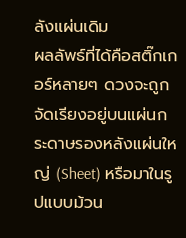ลังแผ่นเดิม
ผลลัพธ์ที่ได้คือสติ๊กเกอร์หลายๆ ดวงจะถูกจัดเรียงอยู่บนแผ่นกระดาษรองหลังแผ่นใหญ่ (Sheet) หรือมาในรูปแบบม้วน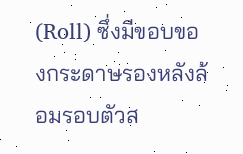(Roll) ซึ่งมีขอบของกระดาษรองหลังล้อมรอบตัวส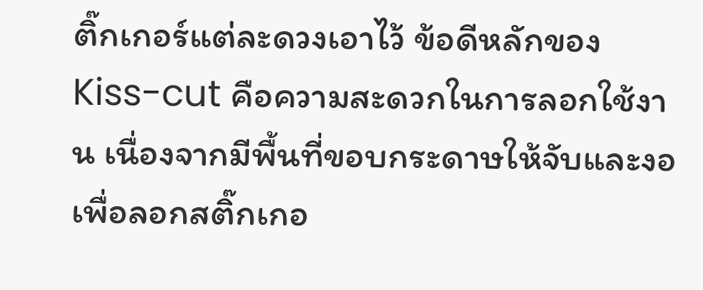ติ๊กเกอร์แต่ละดวงเอาไว้ ข้อดีหลักของ Kiss-cut คือความสะดวกในการลอกใช้งาน เนื่องจากมีพื้นที่ขอบกระดาษให้จับและงอเพื่อลอกสติ๊กเกอ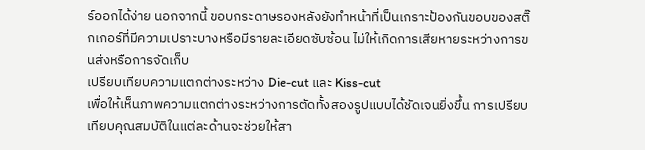ร์ออกได้ง่าย นอกจากนี้ ขอบกระดาษรองหลังยังทำหน้าที่เป็นเกราะป้องกันขอบของสติ๊กเกอร์ที่มีความเปราะบางหรือมีรายละเอียดซับซ้อน ไม่ให้เกิดการเสียหายระหว่างการขนส่งหรือการจัดเก็บ
เปรียบเทียบความแตกต่างระหว่าง Die-cut และ Kiss-cut
เพื่อให้เห็นภาพความแตกต่างระหว่างการตัดทั้งสองรูปแบบได้ชัดเจนยิ่งขึ้น การเปรียบเทียบคุณสมบัติในแต่ละด้านจะช่วยให้สา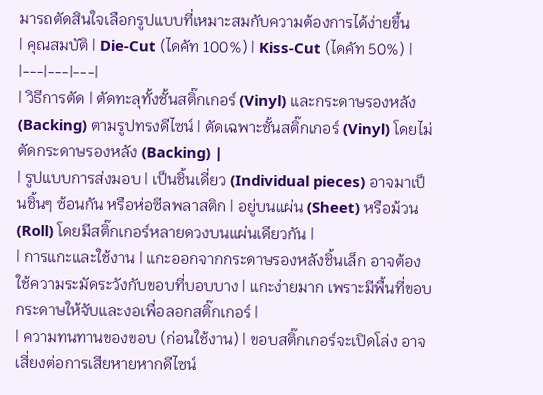มารถตัดสินใจเลือกรูปแบบที่เหมาะสมกับความต้องการได้ง่ายขึ้น
| คุณสมบัติ | Die-Cut (ไดคัท 100%) | Kiss-Cut (ไดคัท 50%) |
|---|---|---|
| วิธีการตัด | ตัดทะลุทั้งชั้นสติ๊กเกอร์ (Vinyl) และกระดาษรองหลัง (Backing) ตามรูปทรงดีไซน์ | ตัดเฉพาะชั้นสติ๊กเกอร์ (Vinyl) โดยไม่ตัดกระดาษรองหลัง (Backing) |
| รูปแบบการส่งมอบ | เป็นชิ้นเดี่ยว (Individual pieces) อาจมาเป็นชิ้นๆ ซ้อนกัน หรือห่อซีลพลาสติก | อยู่บนแผ่น (Sheet) หรือม้วน (Roll) โดยมีสติ๊กเกอร์หลายดวงบนแผ่นเดียวกัน |
| การแกะและใช้งาน | แกะออกจากกระดาษรองหลังชิ้นเล็ก อาจต้องใช้ความระมัดระวังกับขอบที่บอบบาง | แกะง่ายมาก เพราะมีพื้นที่ขอบกระดาษให้จับและงอเพื่อลอกสติ๊กเกอร์ |
| ความทนทานของขอบ (ก่อนใช้งาน) | ขอบสติ๊กเกอร์จะเปิดโล่ง อาจเสี่ยงต่อการเสียหายหากดีไซน์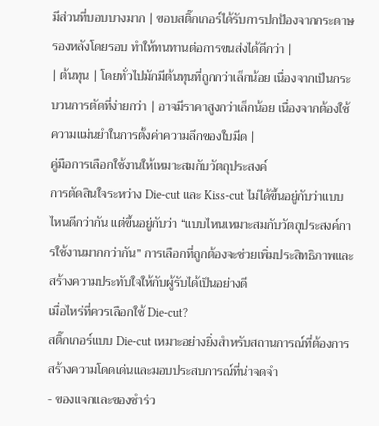มีส่วนที่บอบบางมาก | ขอบสติ๊กเกอร์ได้รับการปกป้องจากกระดาษรองหลังโดยรอบ ทำให้ทนทานต่อการขนส่งได้ดีกว่า |
| ต้นทุน | โดยทั่วไปมักมีต้นทุนที่ถูกกว่าเล็กน้อย เนื่องจากเป็นกระบวนการตัดที่ง่ายกว่า | อาจมีราคาสูงกว่าเล็กน้อย เนื่องจากต้องใช้ความแม่นยำในการตั้งค่าความลึกของใบมีด |
คู่มือการเลือกใช้งานให้เหมาะสมกับวัตถุประสงค์
การตัดสินใจระหว่าง Die-cut และ Kiss-cut ไม่ได้ขึ้นอยู่กับว่าแบบไหนดีกว่ากัน แต่ขึ้นอยู่กับว่า “แบบไหนเหมาะสมกับวัตถุประสงค์การใช้งานมากกว่ากัน” การเลือกที่ถูกต้องจะช่วยเพิ่มประสิทธิภาพและสร้างความประทับใจให้กับผู้รับได้เป็นอย่างดี
เมื่อไหร่ที่ควรเลือกใช้ Die-cut?
สติ๊กเกอร์แบบ Die-cut เหมาะอย่างยิ่งสำหรับสถานการณ์ที่ต้องการสร้างความโดดเด่นและมอบประสบการณ์ที่น่าจดจำ
- ของแจกและของชำร่ว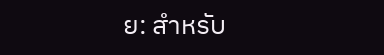ย: สำหรับ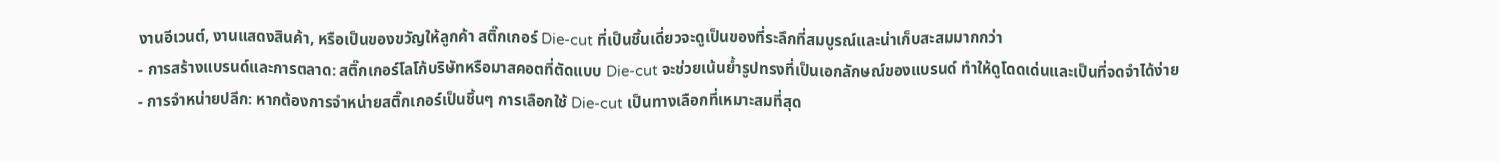งานอีเวนต์, งานแสดงสินค้า, หรือเป็นของขวัญให้ลูกค้า สติ๊กเกอร์ Die-cut ที่เป็นชิ้นเดี่ยวจะดูเป็นของที่ระลึกที่สมบูรณ์และน่าเก็บสะสมมากกว่า
- การสร้างแบรนด์และการตลาด: สติ๊กเกอร์โลโก้บริษัทหรือมาสคอตที่ตัดแบบ Die-cut จะช่วยเน้นย้ำรูปทรงที่เป็นเอกลักษณ์ของแบรนด์ ทำให้ดูโดดเด่นและเป็นที่จดจำได้ง่าย
- การจำหน่ายปลีก: หากต้องการจำหน่ายสติ๊กเกอร์เป็นชิ้นๆ การเลือกใช้ Die-cut เป็นทางเลือกที่เหมาะสมที่สุด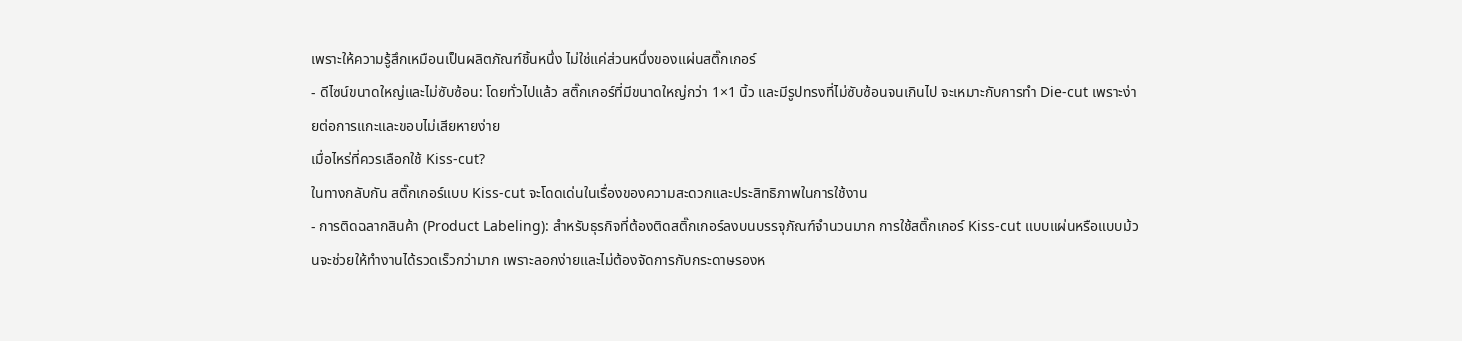เพราะให้ความรู้สึกเหมือนเป็นผลิตภัณฑ์ชิ้นหนึ่ง ไม่ใช่แค่ส่วนหนึ่งของแผ่นสติ๊กเกอร์
- ดีไซน์ขนาดใหญ่และไม่ซับซ้อน: โดยทั่วไปแล้ว สติ๊กเกอร์ที่มีขนาดใหญ่กว่า 1×1 นิ้ว และมีรูปทรงที่ไม่ซับซ้อนจนเกินไป จะเหมาะกับการทำ Die-cut เพราะง่ายต่อการแกะและขอบไม่เสียหายง่าย
เมื่อไหร่ที่ควรเลือกใช้ Kiss-cut?
ในทางกลับกัน สติ๊กเกอร์แบบ Kiss-cut จะโดดเด่นในเรื่องของความสะดวกและประสิทธิภาพในการใช้งาน
- การติดฉลากสินค้า (Product Labeling): สำหรับธุรกิจที่ต้องติดสติ๊กเกอร์ลงบนบรรจุภัณฑ์จำนวนมาก การใช้สติ๊กเกอร์ Kiss-cut แบบแผ่นหรือแบบม้วนจะช่วยให้ทำงานได้รวดเร็วกว่ามาก เพราะลอกง่ายและไม่ต้องจัดการกับกระดาษรองห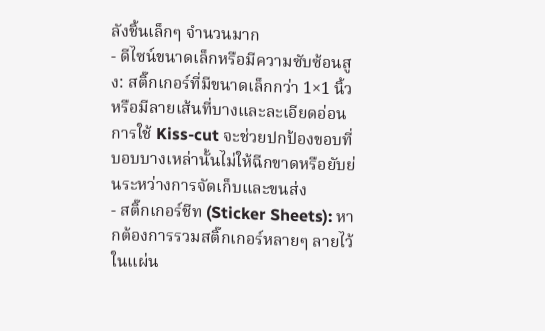ลังชิ้นเล็กๆ จำนวนมาก
- ดีไซน์ขนาดเล็กหรือมีความซับซ้อนสูง: สติ๊กเกอร์ที่มีขนาดเล็กกว่า 1×1 นิ้ว หรือมีลายเส้นที่บางและละเอียดอ่อน การใช้ Kiss-cut จะช่วยปกป้องขอบที่บอบบางเหล่านั้นไม่ให้ฉีกขาดหรือยับย่นระหว่างการจัดเก็บและขนส่ง
- สติ๊กเกอร์ชีท (Sticker Sheets): หากต้องการรวมสติ๊กเกอร์หลายๆ ลายไว้ในแผ่น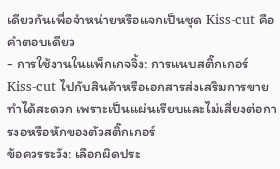เดียวกันเพื่อจำหน่ายหรือแจกเป็นชุด Kiss-cut คือคำตอบเดียว
- การใช้งานในแพ็กเกจจิ้ง: การแนบสติ๊กเกอร์ Kiss-cut ไปกับสินค้าหรือเอกสารส่งเสริมการขายทำได้สะดวก เพราะเป็นแผ่นเรียบและไม่เสี่ยงต่อการงอหรือหักของตัวสติ๊กเกอร์
ข้อควรระวัง: เลือกผิดประ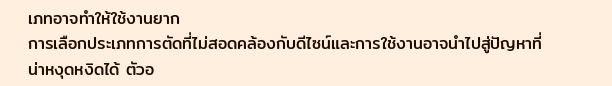เภทอาจทำให้ใช้งานยาก
การเลือกประเภทการตัดที่ไม่สอดคล้องกับดีไซน์และการใช้งานอาจนำไปสู่ปัญหาที่น่าหงุดหงิดได้ ตัวอ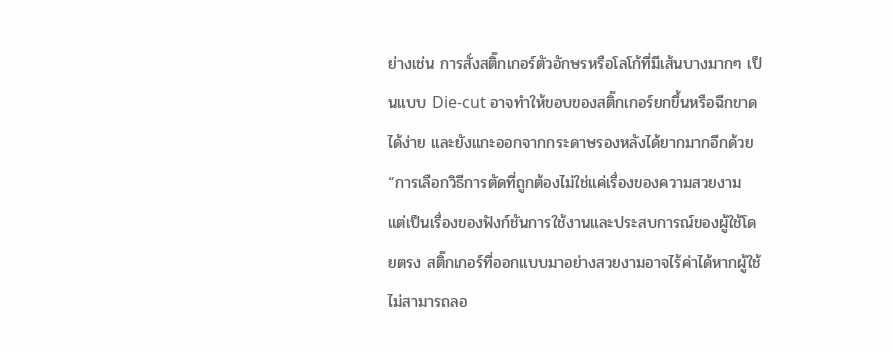ย่างเช่น การสั่งสติ๊กเกอร์ตัวอักษรหรือโลโก้ที่มีเส้นบางมากๆ เป็นแบบ Die-cut อาจทำให้ขอบของสติ๊กเกอร์ยกขึ้นหรือฉีกขาดได้ง่าย และยังแกะออกจากกระดาษรองหลังได้ยากมากอีกด้วย
“การเลือกวิธีการตัดที่ถูกต้องไม่ใช่แค่เรื่องของความสวยงาม แต่เป็นเรื่องของฟังก์ชันการใช้งานและประสบการณ์ของผู้ใช้โดยตรง สติ๊กเกอร์ที่ออกแบบมาอย่างสวยงามอาจไร้ค่าได้หากผู้ใช้ไม่สามารถลอ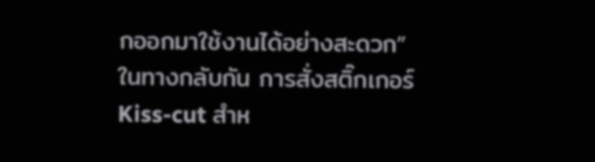กออกมาใช้งานได้อย่างสะดวก”
ในทางกลับกัน การสั่งสติ๊กเกอร์ Kiss-cut สำห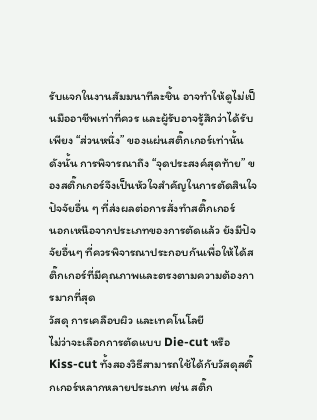รับแจกในงานสัมมนาทีละชิ้น อาจทำให้ดูไม่เป็นมืออาชีพเท่าที่ควร และผู้รับอาจรู้สึกว่าได้รับเพียง “ส่วนหนึ่ง” ของแผ่นสติ๊กเกอร์เท่านั้น ดังนั้น การพิจารณาถึง “จุดประสงค์สุดท้าย” ของสติ๊กเกอร์จึงเป็นหัวใจสำคัญในการตัดสินใจ
ปัจจัยอื่น ๆ ที่ส่งผลต่อการสั่งทำสติ๊กเกอร์
นอกเหนือจากประเภทของการตัดแล้ว ยังมีปัจจัยอื่นๆ ที่ควรพิจารณาประกอบกันเพื่อให้ได้สติ๊กเกอร์ที่มีคุณภาพและตรงตามความต้องการมากที่สุด
วัสดุ การเคลือบผิว และเทคโนโลยี
ไม่ว่าจะเลือกการตัดแบบ Die-cut หรือ Kiss-cut ทั้งสองวิธีสามารถใช้ได้กับวัสดุสติ๊กเกอร์หลากหลายประเภท เช่น สติ๊ก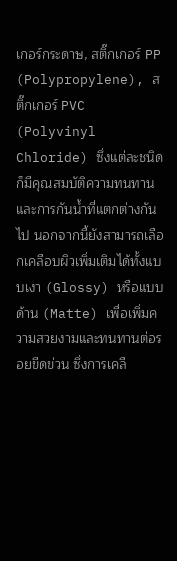เกอร์กระดาษ, สติ๊กเกอร์ PP (Polypropylene), สติ๊กเกอร์ PVC (Polyvinyl Chloride) ซึ่งแต่ละชนิดก็มีคุณสมบัติความทนทานและการกันน้ำที่แตกต่างกันไป นอกจากนี้ยังสามารถเลือกเคลือบผิวเพิ่มเติมได้ทั้งแบบเงา (Glossy) หรือแบบด้าน (Matte) เพื่อเพิ่มความสวยงามและทนทานต่อรอยขีดข่วน ซึ่งการเคลื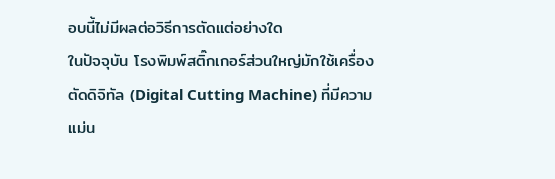อบนี้ไม่มีผลต่อวิธีการตัดแต่อย่างใด
ในปัจจุบัน โรงพิมพ์สติ๊กเกอร์ส่วนใหญ่มักใช้เครื่องตัดดิจิทัล (Digital Cutting Machine) ที่มีความแม่น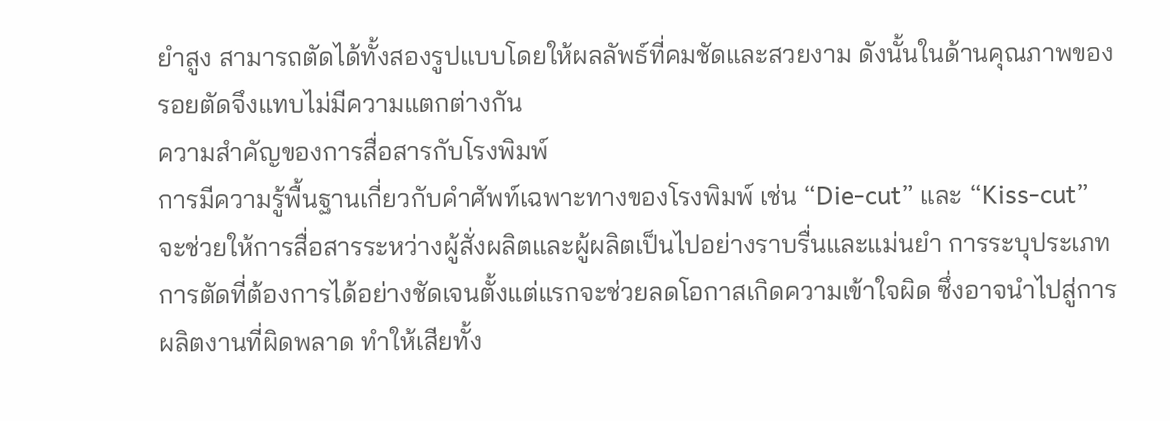ยำสูง สามารถตัดได้ทั้งสองรูปแบบโดยให้ผลลัพธ์ที่คมชัดและสวยงาม ดังนั้นในด้านคุณภาพของรอยตัดจึงแทบไม่มีความแตกต่างกัน
ความสำคัญของการสื่อสารกับโรงพิมพ์
การมีความรู้พื้นฐานเกี่ยวกับคำศัพท์เฉพาะทางของโรงพิมพ์ เช่น “Die-cut” และ “Kiss-cut” จะช่วยให้การสื่อสารระหว่างผู้สั่งผลิตและผู้ผลิตเป็นไปอย่างราบรื่นและแม่นยำ การระบุประเภทการตัดที่ต้องการได้อย่างชัดเจนตั้งแต่แรกจะช่วยลดโอกาสเกิดความเข้าใจผิด ซึ่งอาจนำไปสู่การผลิตงานที่ผิดพลาด ทำให้เสียทั้ง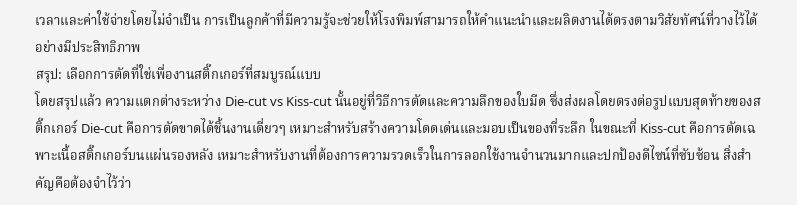เวลาและค่าใช้จ่ายโดยไม่จำเป็น การเป็นลูกค้าที่มีความรู้จะช่วยให้โรงพิมพ์สามารถให้คำแนะนำและผลิตงานได้ตรงตามวิสัยทัศน์ที่วางไว้ได้อย่างมีประสิทธิภาพ
สรุป: เลือกการตัดที่ใช่เพื่องานสติ๊กเกอร์ที่สมบูรณ์แบบ
โดยสรุปแล้ว ความแตกต่างระหว่าง Die-cut vs Kiss-cut นั้นอยู่ที่วิธีการตัดและความลึกของใบมีด ซึ่งส่งผลโดยตรงต่อรูปแบบสุดท้ายของสติ๊กเกอร์ Die-cut คือการตัดขาดได้ชิ้นงานเดี่ยวๆ เหมาะสำหรับสร้างความโดดเด่นและมอบเป็นของที่ระลึก ในขณะที่ Kiss-cut คือการตัดเฉพาะเนื้อสติ๊กเกอร์บนแผ่นรองหลัง เหมาะสำหรับงานที่ต้องการความรวดเร็วในการลอกใช้งานจำนวนมากและปกป้องดีไซน์ที่ซับซ้อน สิ่งสำคัญคือต้องจำไว้ว่า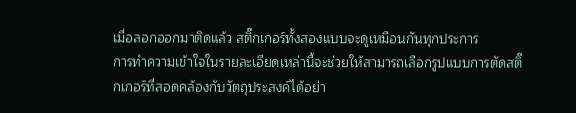เมื่อลอกออกมาติดแล้ว สติ๊กเกอร์ทั้งสองแบบจะดูเหมือนกันทุกประการ
การทำความเข้าใจในรายละเอียดเหล่านี้จะช่วยให้สามารถเลือกรูปแบบการตัดสติ๊กเกอร์ที่สอดคล้องกับวัตถุประสงค์ได้อย่า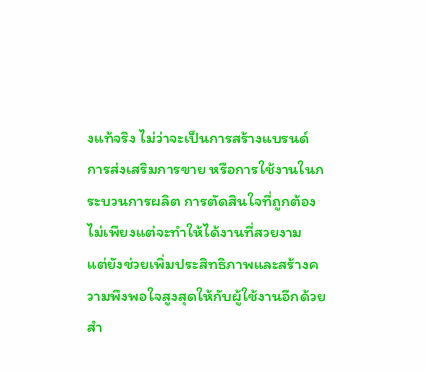งแท้จริง ไม่ว่าจะเป็นการสร้างแบรนด์ การส่งเสริมการขาย หรือการใช้งานในกระบวนการผลิต การตัดสินใจที่ถูกต้องไม่เพียงแต่จะทำให้ได้งานที่สวยงาม แต่ยังช่วยเพิ่มประสิทธิภาพและสร้างความพึงพอใจสูงสุดให้กับผู้ใช้งานอีกด้วย
สำ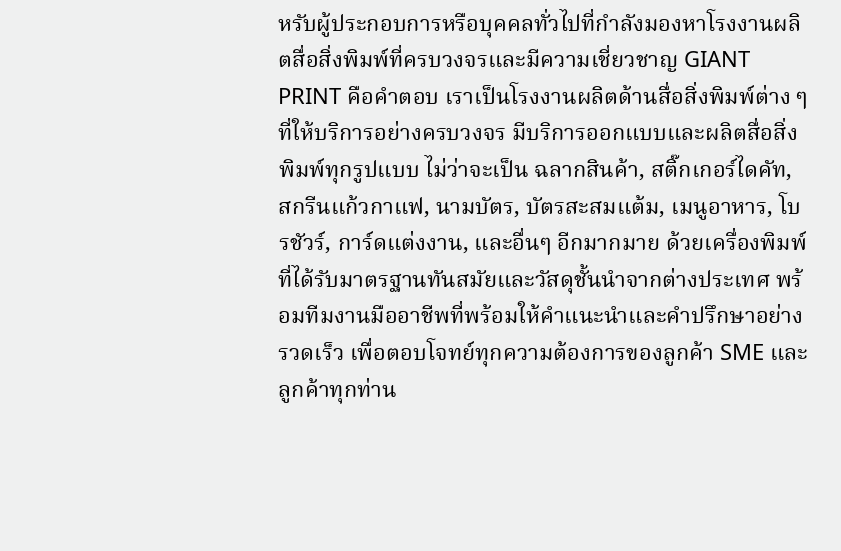หรับผู้ประกอบการหรือบุคคลทั่วไปที่กำลังมองหาโรงงานผลิตสื่อสิ่งพิมพ์ที่ครบวงจรและมีความเชี่ยวชาญ GIANT PRINT คือคำตอบ เราเป็นโรงงานผลิตด้านสื่อสิ่งพิมพ์ต่าง ๆ ที่ให้บริการอย่างครบวงจร มีบริการออกแบบและผลิตสื่อสิ่งพิมพ์ทุกรูปแบบ ไม่ว่าจะเป็น ฉลากสินค้า, สติ๊กเกอร์ไดคัท, สกรีนแก้วกาแฟ, นามบัตร, บัตรสะสมแต้ม, เมนูอาหาร, โบรชัวร์, การ์ดแต่งงาน, และอื่นๆ อีกมากมาย ด้วยเครื่องพิมพ์ที่ได้รับมาตรฐานทันสมัยและวัสดุชั้นนำจากต่างประเทศ พร้อมทีมงานมืออาชีพที่พร้อมให้คำแนะนำและคำปรึกษาอย่างรวดเร็ว เพื่อตอบโจทย์ทุกความต้องการของลูกค้า SME และลูกค้าทุกท่าน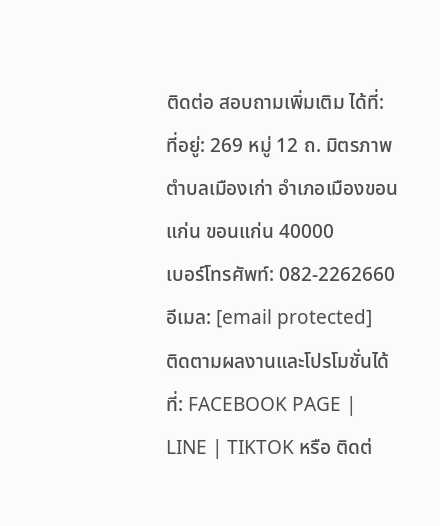ติดต่อ สอบถามเพิ่มเติม ได้ที่:
ที่อยู่: 269 หมู่ 12 ถ. มิตรภาพ ตำบลเมืองเก่า อำเภอเมืองขอนแก่น ขอนแก่น 40000
เบอร์โทรศัพท์: 082-2262660
อีเมล: [email protected]
ติดตามผลงานและโปรโมชั่นได้ที่: FACEBOOK PAGE | LINE | TIKTOK หรือ ติดต่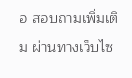อ สอบถามเพิ่มเติม ผ่านทางเว็บไซ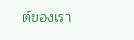ต์ของเรา